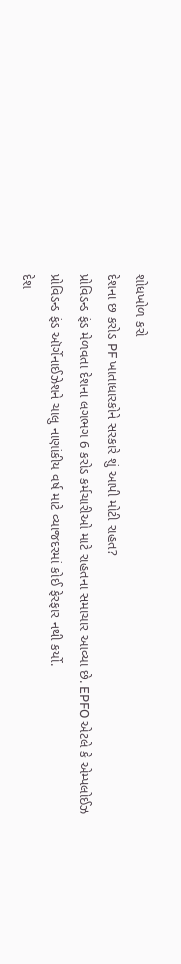શોધખોળ કરો
દેશના છ કરોડ PF ખાતાધારકોને સરકારે શું આપી મોટી રાહત?
પ્રોવિડન્ડ ફંડ મેળવતા દેશના લગભગ 6 કરોડ કર્મચારીઓ માટે રાહતના સમાચાર આવ્યા છે. EPFO એટલે કે એમ્પલોઈઝ પ્રોવિડન્ડ ફંડ ઑર્ગેનાઈઝેશને ચાલુ નાણાંકીય વર્ષ માટે વ્યાજદરમાં કોઈ ફેરફાર નથી કર્યો.
દેશ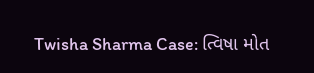Twisha Sharma Case: ત્વિષા મોત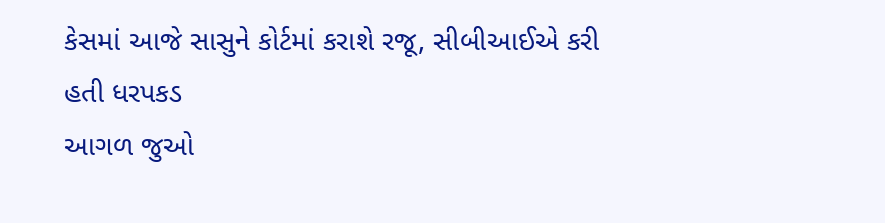કેસમાં આજે સાસુને કોર્ટમાં કરાશે રજૂ, સીબીઆઈએ કરી હતી ધરપકડ
આગળ જુઓ